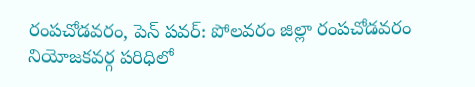రంపచోడవరం, పెన్ పవర్: పోలవరం జిల్లా రంపచోడవరం నియోజకవర్గ పరిధిలో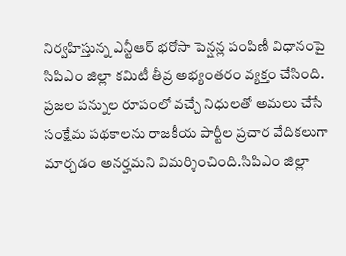నిర్వహిస్తున్న ఎన్టీఆర్ భరోసా పెన్షన్ల పంపిణీ విధానంపై సిపిఎం జిల్లా కమిటీ తీవ్ర అభ్యంతరం వ్యక్తం చేసింది. ప్రజల పన్నుల రూపంలో వచ్చే నిధులతో అమలు చేసే సంక్షేమ పథకాలను రాజకీయ పార్టీల ప్రచార వేదికలుగా మార్చడం అనర్హమని విమర్శించింది.సిపిఎం జిల్లా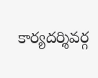కార్యదర్శివర్గ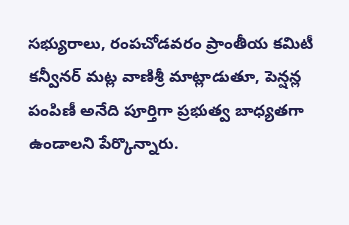సభ్యురాలు, రంపచోడవరం ప్రాంతీయ కమిటీ కన్వీనర్ మట్ల వాణిశ్రీ మాట్లాడుతూ, పెన్షన్ల పంపిణీ అనేది పూర్తిగా ప్రభుత్వ బాధ్యతగా ఉండాలని పేర్కొన్నారు.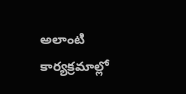అలాంటి కార్యక్రమాల్లో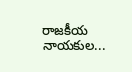రాజకీయ నాయకుల...